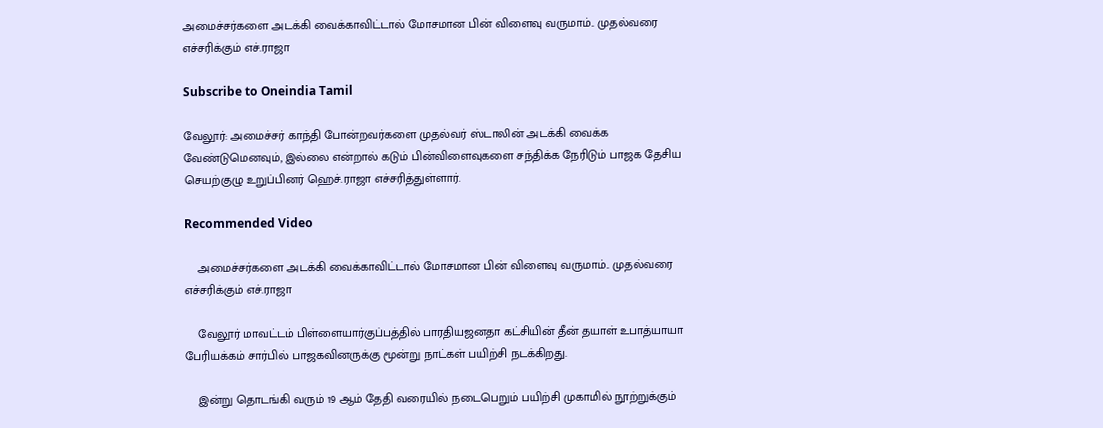அமைச்சர்களை அடக்கி வைக்காவிட்டால் மோசமான பின் விளைவு வருமாம்.. முதல்வரை எச்சரிக்கும் எச்.ராஜா

Subscribe to Oneindia Tamil

வேலூர்: அமைச்சர் காந்தி போன்றவர்களை முதல்வர் ஸ்டாலின் அடக்கி வைக்க வேண்டுமெனவும், இல்லை என்றால் கடும் பின்விளைவுகளை சந்திக்க நேரிடும் பாஜக தேசிய செயற்குழு உறுப்பினர் ஹெச்.ராஜா எச்சரித்துள்ளார்.

Recommended Video

    அமைச்சர்களை அடக்கி வைக்காவிட்டால் மோசமான பின் விளைவு வருமாம்.. முதல்வரை எச்சரிக்கும் எச்.ராஜா

    வேலூர் மாவட்டம் பிள்ளையார்குப்பத்தில் பாரதியஜனதா கட்சியின் தீன் தயாள் உபாத்யாயா பேரியக்கம் சார்பில் பாஜகவினருக்கு மூன்று நாட்கள் பயிற்சி நடக்கிறது.

    இன்று தொடங்கி வரும் 19 ஆம் தேதி வரையில் நடைபெறும் பயிற்சி முகாமில் நூற்றுக்கும்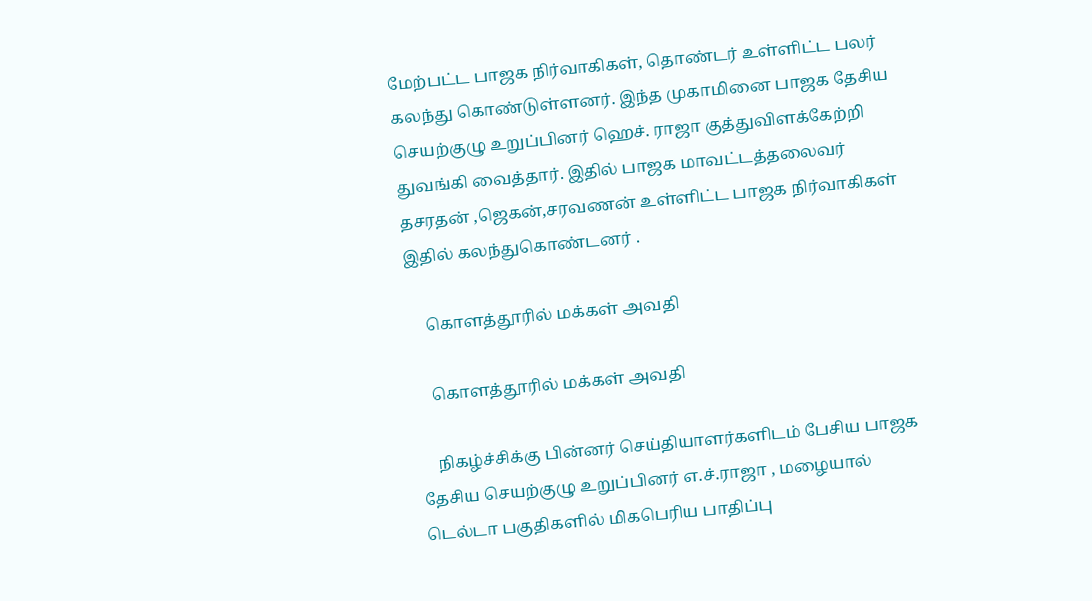மேற்பட்ட பாஜக நிர்வாகிகள், தொண்டர் உள்ளிட்ட பலர் கலந்து கொண்டுள்ளனர். இந்த முகாமினை பாஜக தேசிய செயற்குழு உறுப்பினர் ஹெச். ராஜா குத்துவிளக்கேற்றி துவங்கி வைத்தார். இதில் பாஜக மாவட்டத்தலைவர் தசரதன் ,ஜெகன்,சரவணன் உள்ளிட்ட பாஜக நிர்வாகிகள் இதில் கலந்துகொண்டனர் .

    கொளத்தூரில் மக்கள் அவதி

    கொளத்தூரில் மக்கள் அவதி

    நிகழ்ச்சிக்கு பின்னர் செய்தியாளர்களிடம் பேசிய பாஜக தேசிய செயற்குழு உறுப்பினர் எ.ச்.ராஜா , மழையால் டெல்டா பகுதிகளில் மிகபெரிய பாதிப்பு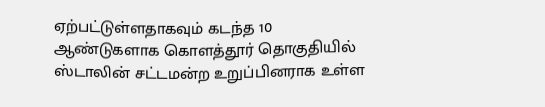ஏற்பட்டுள்ளதாகவும் கடந்த 10 ஆண்டுகளாக கொளத்தூர் தொகுதியில் ஸ்டாலின் சட்டமன்ற உறுப்பினராக உள்ள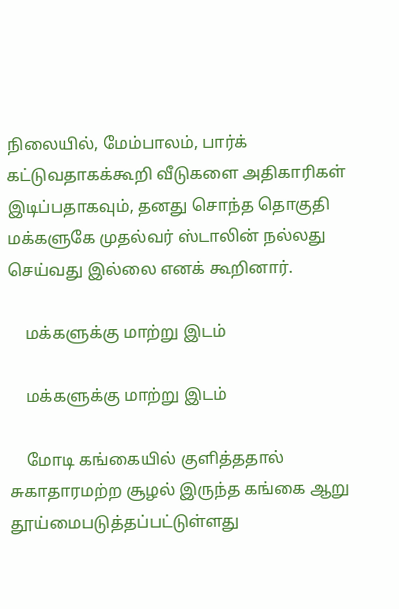நிலையில், மேம்பாலம், பார்க் கட்டுவதாகக்கூறி வீடுகளை அதிகாரிகள் இடிப்பதாகவும், தனது சொந்த தொகுதி மக்களுகே முதல்வர் ஸ்டாலின் நல்லது செய்வது இல்லை எனக் கூறினார்.

    மக்களுக்கு மாற்று இடம்

    மக்களுக்கு மாற்று இடம்

    மோடி கங்கையில் குளித்ததால் சுகாதாரமற்ற சூழல் இருந்த கங்கை ஆறு தூய்மைபடுத்தப்பட்டுள்ளது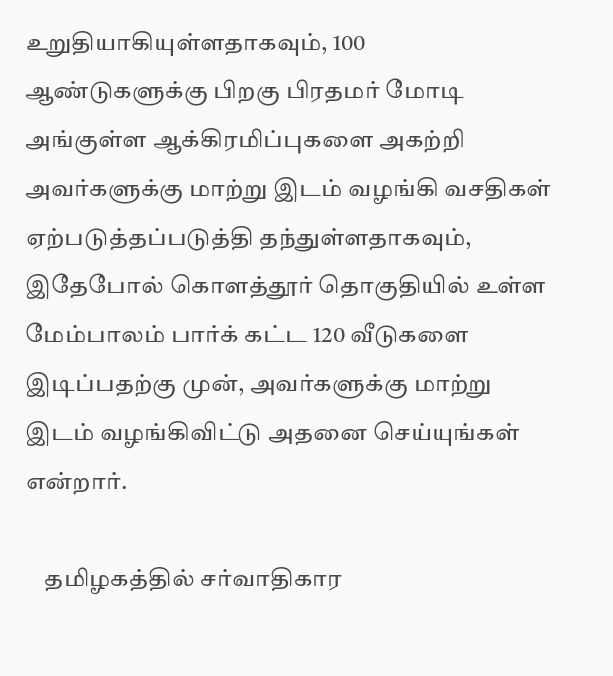உறுதியாகியுள்ளதாகவும், 100 ஆண்டுகளுக்கு பிறகு பிரதமர் மோடி அங்குள்ள ஆக்கிரமிப்புகளை அகற்றி அவர்களுக்கு மாற்று இடம் வழங்கி வசதிகள் ஏற்படுத்தப்படுத்தி தந்துள்ளதாகவும், இதேபோல் கொளத்தூர் தொகுதியில் உள்ள மேம்பாலம் பார்க் கட்ட 120 வீடுகளை இடிப்பதற்கு முன், அவர்களுக்கு மாற்று இடம் வழங்கிவிட்டு அதனை செய்யுங்கள் என்றார்.

    தமிழகத்தில் சர்வாதிகார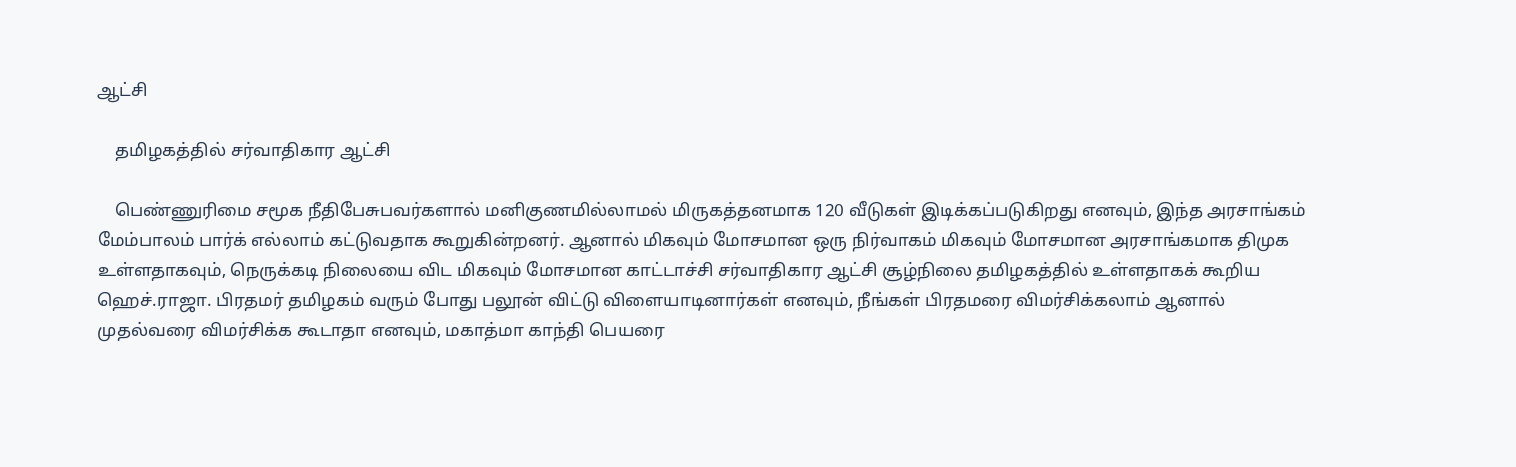ஆட்சி

    தமிழகத்தில் சர்வாதிகார ஆட்சி

    பெண்ணுரிமை சமூக நீதிபேசுபவர்களால் மனிகுணமில்லாமல் மிருகத்தனமாக 120 வீடுகள் இடிக்கப்படுகிறது எனவும், இந்த அரசாங்கம் மேம்பாலம் பார்க் எல்லாம் கட்டுவதாக கூறுகின்றனர். ஆனால் மிகவும் மோசமான ஒரு நிர்வாகம் மிகவும் மோசமான அரசாங்கமாக திமுக உள்ளதாகவும், நெருக்கடி நிலையை விட மிகவும் மோசமான காட்டாச்சி சர்வாதிகார ஆட்சி சூழ்நிலை தமிழகத்தில் உள்ளதாகக் கூறிய ஹெச்.ராஜா. பிரதமர் தமிழகம் வரும் போது பலூன் விட்டு விளையாடினார்கள் எனவும், நீங்கள் பிரதமரை விமர்சிக்கலாம் ஆனால் முதல்வரை விமர்சிக்க கூடாதா எனவும், மகாத்மா காந்தி பெயரை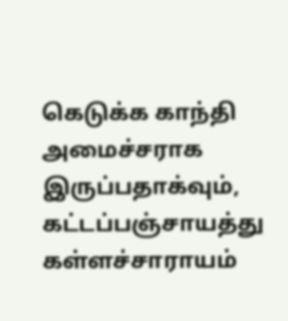கெடுக்க காந்தி அமைச்சராக இருப்பதாக்வும், கட்டப்பஞ்சாயத்து கள்ளச்சாராயம்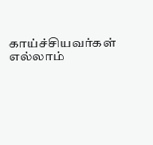காய்ச்சியவர்கள் எல்லாம்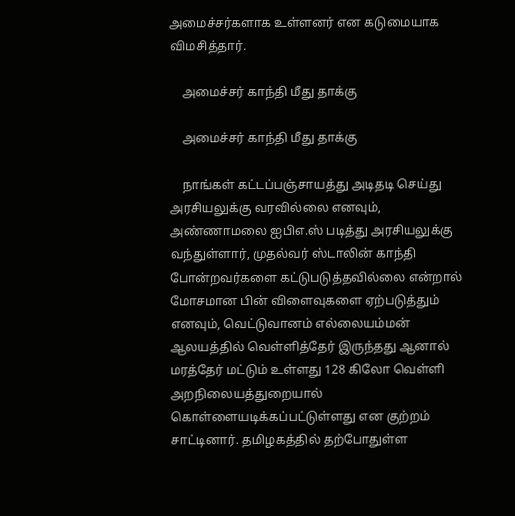அமைச்சர்களாக உள்ளனர் என கடுமையாக விமசித்தார்.

    அமைச்சர் காந்தி மீது தாக்கு

    அமைச்சர் காந்தி மீது தாக்கு

    நாங்கள் கட்டப்பஞ்சாயத்து அடிதடி செய்து அரசியலுக்கு வரவில்லை எனவும், அண்ணாமலை ஐபிஎ.ஸ் படித்து அரசியலுக்கு வந்துள்ளார், முதல்வர் ஸ்டாலின் காந்தி போன்றவர்களை கட்டுபடுத்தவில்லை என்றால் மோசமான பின் விளைவுகளை ஏற்படுத்தும் எனவும், வெட்டுவானம் எல்லையம்மன் ஆலயத்தில் வெள்ளித்தேர் இருந்தது ஆனால் மரத்தேர் மட்டும் உள்ளது 128 கிலோ வெள்ளி அறநிலையத்துறையால் கொள்ளையடிக்கப்பட்டுள்ளது என குற்றம் சாட்டினார். தமிழகத்தில் தற்போதுள்ள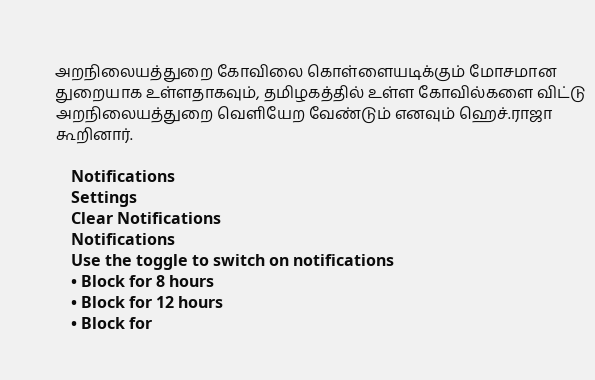அறநிலையத்துறை கோவிலை கொள்ளையடிக்கும் மோசமான துறையாக உள்ளதாகவும், தமிழகத்தில் உள்ள கோவில்களை விட்டு அறநிலையத்துறை வெளியேற வேண்டும் எனவும் ஹெச்.ராஜா கூறினார்.

    Notifications
    Settings
    Clear Notifications
    Notifications
    Use the toggle to switch on notifications
    • Block for 8 hours
    • Block for 12 hours
    • Block for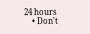24 hours
    • Don't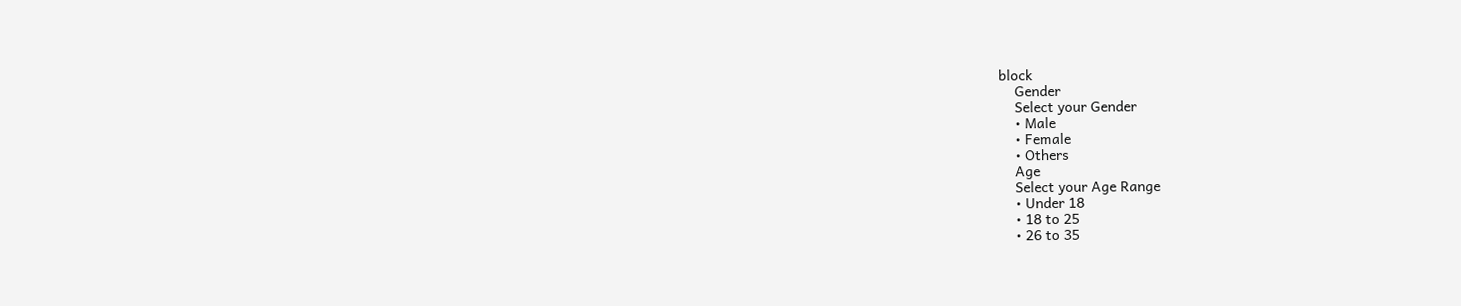block
    Gender
    Select your Gender
    • Male
    • Female
    • Others
    Age
    Select your Age Range
    • Under 18
    • 18 to 25
    • 26 to 35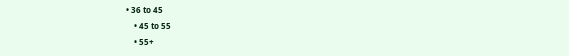• 36 to 45
    • 45 to 55
    • 55+